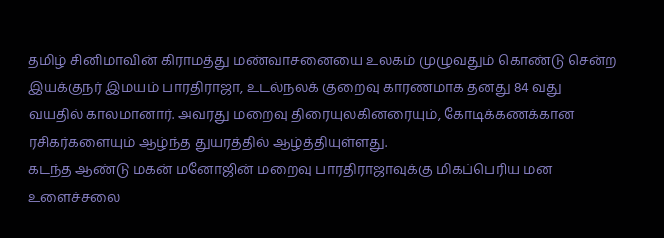தமிழ் சினிமாவின் கிராமத்து மண்வாசனையை உலகம் முழுவதும் கொண்டு சென்ற இயக்குநர் இமயம் பாரதிராஜா, உடல்நலக் குறைவு காரணமாக தனது 84 வது வயதில் காலமானார். அவரது மறைவு திரையுலகினரையும், கோடிக்கணக்கான ரசிகர்களையும் ஆழ்ந்த துயரத்தில் ஆழ்த்தியுள்ளது.
கடந்த ஆண்டு மகன் மனோஜின் மறைவு பாரதிராஜாவுக்கு மிகப்பெரிய மன உளைச்சலை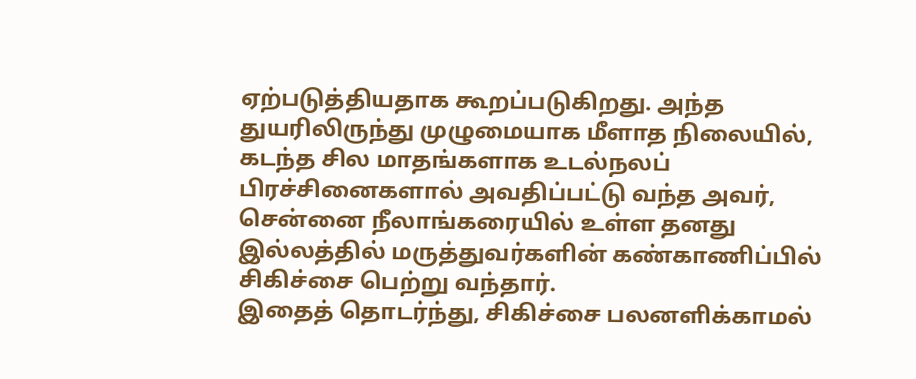ஏற்படுத்தியதாக கூறப்படுகிறது. அந்த துயரிலிருந்து முழுமையாக மீளாத நிலையில், கடந்த சில மாதங்களாக உடல்நலப் பிரச்சினைகளால் அவதிப்பட்டு வந்த அவர், சென்னை நீலாங்கரையில் உள்ள தனது இல்லத்தில் மருத்துவர்களின் கண்காணிப்பில் சிகிச்சை பெற்று வந்தார்.
இதைத் தொடர்ந்து, சிகிச்சை பலனளிக்காமல்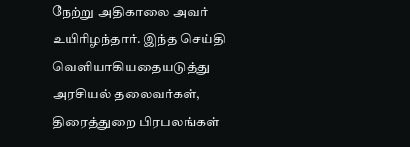நேற்று அதிகாலை அவர் உயிரிழந்தார். இந்த செய்தி வெளியாகியதையடுத்து அரசியல் தலைவர்கள், திரைத்துறை பிரபலங்கள்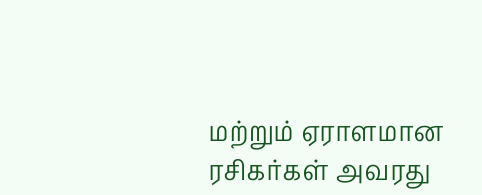மற்றும் ஏராளமான ரசிகர்கள் அவரது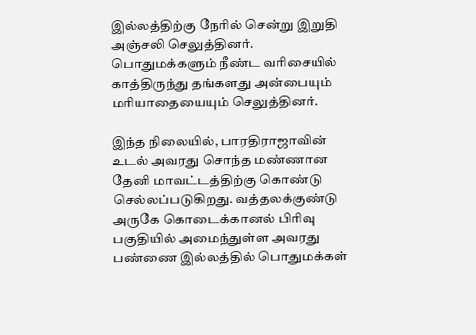இல்லத்திற்கு நேரில் சென்று இறுதி அஞ்சலி செலுத்தினர். பொதுமக்களும் நீண்ட வரிசையில் காத்திருந்து தங்களது அன்பையும் மரியாதையையும் செலுத்தினர்.

இந்த நிலையில், பாரதிராஜாவின் உடல் அவரது சொந்த மண்ணான தேனி மாவட்டத்திற்கு கொண்டு செல்லப்படுகிறது. வத்தலக்குண்டு அருகே கொடைக்கானல் பிரிவு பகுதியில் அமைந்துள்ள அவரது பண்ணை இல்லத்தில் பொதுமக்கள்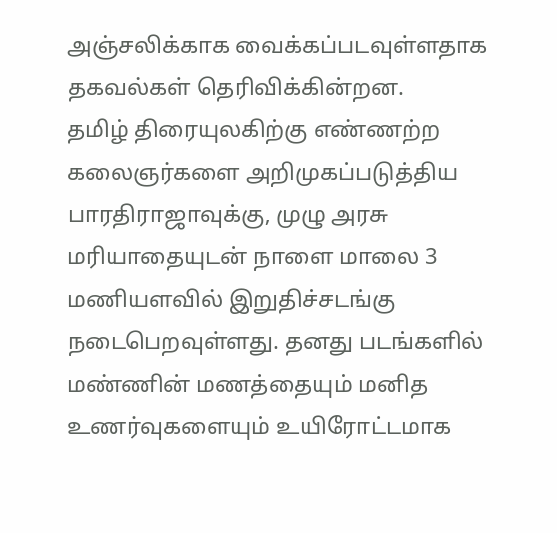அஞ்சலிக்காக வைக்கப்படவுள்ளதாக தகவல்கள் தெரிவிக்கின்றன.
தமிழ் திரையுலகிற்கு எண்ணற்ற கலைஞர்களை அறிமுகப்படுத்திய பாரதிராஜாவுக்கு, முழு அரசு மரியாதையுடன் நாளை மாலை 3 மணியளவில் இறுதிச்சடங்கு நடைபெறவுள்ளது. தனது படங்களில் மண்ணின் மணத்தையும் மனித உணர்வுகளையும் உயிரோட்டமாக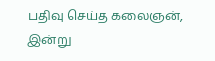பதிவு செய்த கலைஞன், இன்று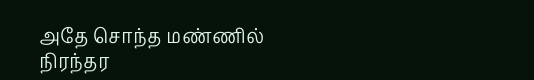அதே சொந்த மண்ணில் நிரந்தர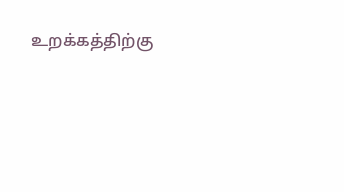உறக்கத்திற்கு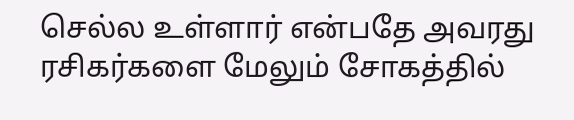செல்ல உள்ளார் என்பதே அவரது ரசிகர்களை மேலும் சோகத்தில்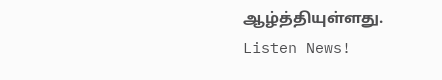ஆழ்த்தியுள்ளது.
Listen News!